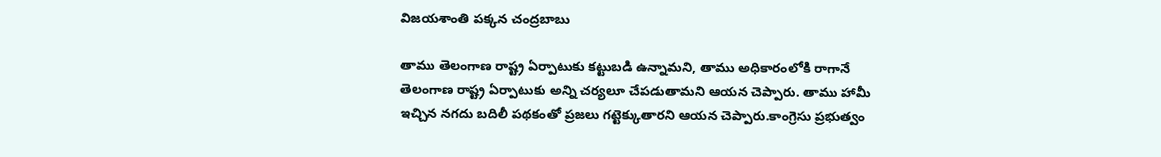విజయశాంతి పక్కన చంద్రబాబు

తాము తెలంగాణ రాష్ట్ర ఏర్పాటుకు కట్టుబడి ఉన్నామని, తాము అధికారంలోకి రాగానే తెలంగాణ రాష్ట్ర ఏర్పాటుకు అన్ని చర్యలూ చేపడుతామని ఆయన చెప్పారు. తాము హామీ ఇచ్చిన నగదు బదిలీ పథకంతో ప్రజలు గట్టెక్కుతారని ఆయన చెప్పారు.కాంగ్రెసు ప్రభుత్వం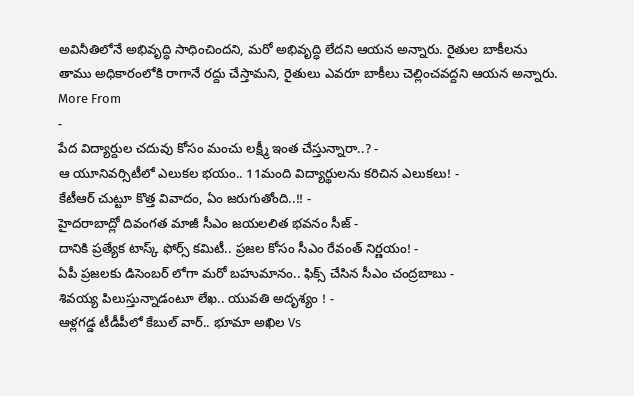అవినీతిలోనే అభివృద్ధి సాధించిందని, మరో అభివృద్ధి లేదని ఆయన అన్నారు. రైతుల బాకీలను తాము అధికారంలోకి రాగానే రద్దు చేస్తామని, రైతులు ఎవరూ బాకీలు చెల్లించవద్దని ఆయన అన్నారు.
More From
-
పేద విద్యార్దుల చదువు కోసం మంచు లక్ష్మీ ఇంత చేస్తున్నారా..? -
ఆ యూనివర్సిటీలో ఎలుకల భయం.. 11మంది విద్యార్థులను కరిచిన ఎలుకలు! -
కేటీఆర్ చుట్టూ కొత్త వివాదం, ఏం జరుగుతోంది..!! -
హైదరాబాద్లో దివంగత మాజీ సీఎం జయలలిత భవనం సీజ్ -
దానికి ప్రత్యేక టాస్క్ ఫోర్స్ కమిటీ.. ప్రజల కోసం సీఎం రేవంత్ నిర్ణయం! -
ఏపీ ప్రజలకు డిసెంబర్ లోగా మరో బహుమానం.. ఫిక్స్ చేసిన సీఎం చంద్రబాబు -
శివయ్య పిలుస్తున్నాడంటూ లేఖ.. యువతి అదృశ్యం ! -
ఆళ్లగడ్డ టీడీపీలో కేబుల్ వార్.. భూమా అఖిల Vs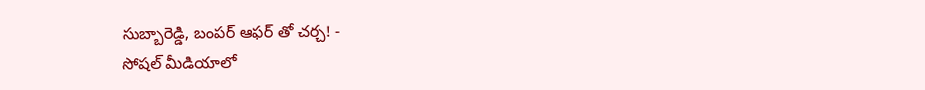సుబ్బారెడ్డి, బంపర్ ఆఫర్ తో చర్చ! -
సోషల్ మీడియాలో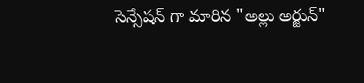సెన్సేషన్ గా మారిన "అల్లు అర్జున్"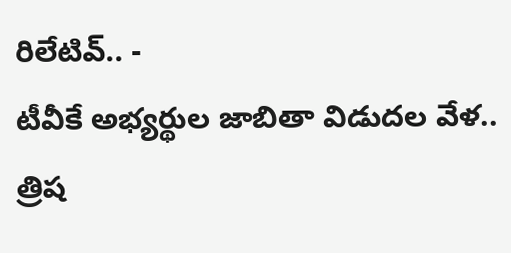రిలేటివ్.. -
టీవీకే అభ్యర్థుల జాబితా విడుదల వేళ.. త్రిష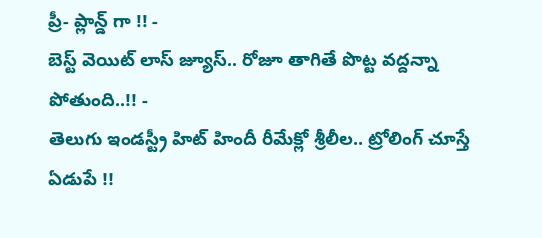ప్రీ- ప్లాన్డ్ గా !! -
బెస్ట్ వెయిట్ లాస్ జ్యూస్.. రోజూ తాగితే పొట్ట వద్దన్నా పోతుంది..!! -
తెలుగు ఇండస్ట్రీ హిట్ హిందీ రీమేక్లో శ్రీలీల.. ట్రోలింగ్ చూస్తే ఏడుపే !!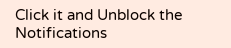Click it and Unblock the Notifications